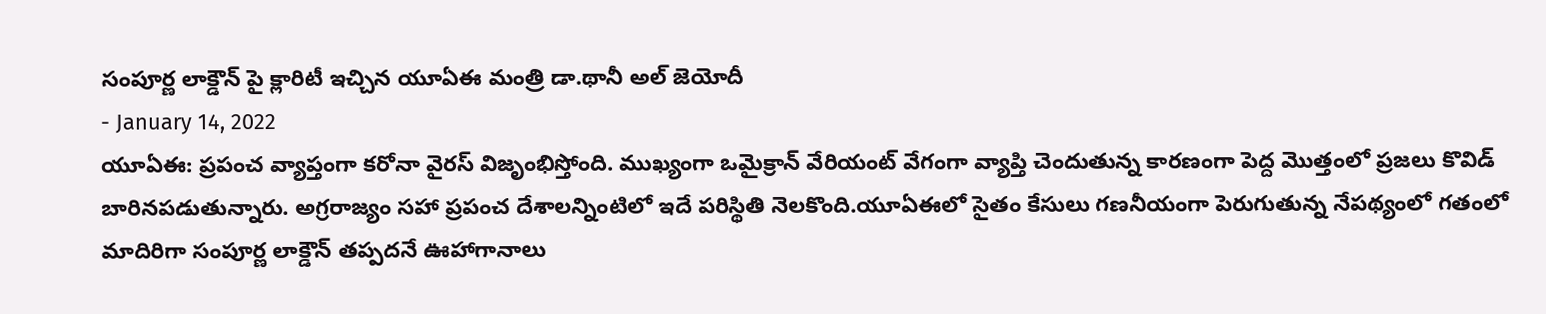సంపూర్ణ లాక్డౌన్ పై క్లారిటీ ఇచ్చిన యూఏఈ మంత్రి డా.థానీ అల్ జెయోదీ
- January 14, 2022
యూఏఈ: ప్రపంచ వ్యాప్తంగా కరోనా వైరస్ విజృంభిస్తోంది. ముఖ్యంగా ఒమైక్రాన్ వేరియంట్ వేగంగా వ్యాప్తి చెందుతున్న కారణంగా పెద్ద మొత్తంలో ప్రజలు కొవిడ్ బారినపడుతున్నారు. అగ్రరాజ్యం సహా ప్రపంచ దేశాలన్నింటిలో ఇదే పరిస్థితి నెలకొంది.యూఏఈలో సైతం కేసులు గణనీయంగా పెరుగుతున్న నేపథ్యంలో గతంలో మాదిరిగా సంపూర్ణ లాక్డౌన్ తప్పదనే ఊహాగానాలు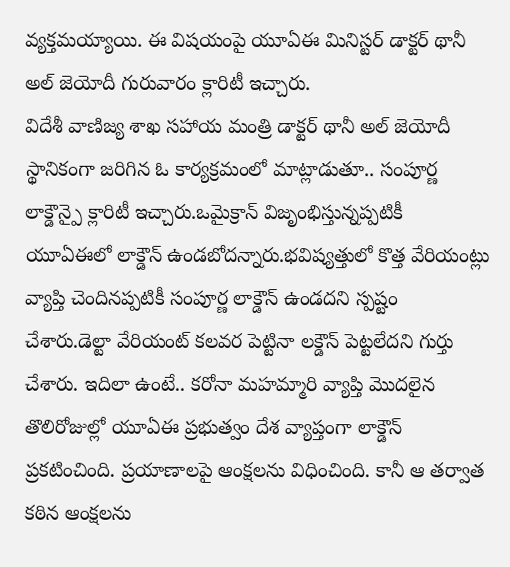వ్యక్తమయ్యాయి. ఈ విషయంపై యూఏఈ మినిస్టర్ డాక్టర్ థానీ అల్ జెయోదీ గురువారం క్లారిటీ ఇచ్చారు.
విదేశీ వాణిజ్య శాఖ సహాయ మంత్రి డాక్టర్ థానీ అల్ జెయోదీ స్థానికంగా జరిగిన ఓ కార్యక్రమంలో మాట్లాడుతూ.. సంపూర్ణ లాక్డౌన్పై క్లారిటీ ఇచ్చారు.ఒమైక్రాన్ విజృంభిస్తున్నప్పటికీ యూఏఈలో లాక్డౌన్ ఉండబోదన్నారు.భవిష్యత్తులో కొత్త వేరియంట్లు వ్యాప్తి చెందినప్పటికీ సంపూర్ణ లాక్డౌన్ ఉండదని స్పష్టం చేశారు.డెల్టా వేరియంట్ కలవర పెట్టినా లక్డౌన్ పెట్టలేదని గుర్తు చేశారు. ఇదిలా ఉంటే.. కరోనా మహమ్మారి వ్యాప్తి మొదలైన తొలిరోజుల్లో యూఏఈ ప్రభుత్వం దేశ వ్యాప్తంగా లాక్డౌన్ ప్రకటించింది. ప్రయాణాలపై ఆంక్షలను విధించింది. కానీ ఆ తర్వాత కఠిన ఆంక్షలను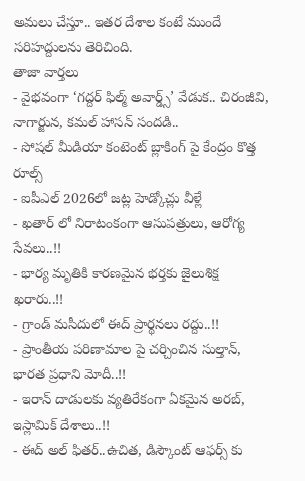అమలు చేస్తూ.. ఇతర దేశాల కంటే ముందే సరిహద్దులను తెరిచింది.
తాజా వార్తలు
- వైభవంగా ‘గద్దర్ ఫిల్మ్ అవార్డ్స్’ వేడుక.. చిరంజీవి, నాగార్జున, కమల్ హాసన్ సందడి..
- సోషల్ మీడియా కంటెంట్ బ్లాకింగ్ పై కేంద్రం కొత్త రూల్స్
- ఐపీఎల్ 2026లో జట్ల హెడ్కోచ్లు వీళ్లే
- ఖతార్ లో నిరాటంకంగా ఆసుపత్రులు, ఆరోగ్య సేవలు..!!
- భార్య మృతికి కారణమైన భర్తకు జైలుశిక్ష ఖరారు..!!
- గ్రాండ్ మసీదులో ఈద్ ప్రార్థనలు రద్దు..!!
- ప్రాంతీయ పరిణామాల పై చర్చించిన సుల్తాన్, భారత ప్రధాని మోదీ..!!
- ఇరాన్ దాడులకు వ్యతిరేకంగా ఏకమైన అరబ్, ఇస్లామిక్ దేశాలు..!!
- ఈద్ అల్ ఫితర్..ఉచిత, డిస్కౌంట్ ఆఫర్స్ కు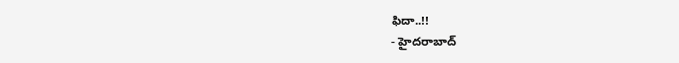ఫిదా..!!
- హైదరాబాద్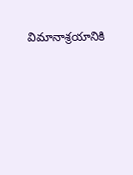విమానాశ్రయానికి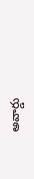అవార్డు